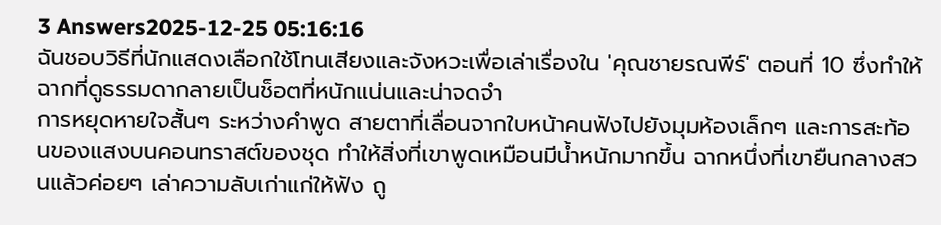3 Answers2025-12-25 05:16:16
ฉันชอบวิธีที่นักแสดงเลือกใช้โทนเสียงและจังหวะเพื่อเล่าเรื่องใน 'คุณชายรณพีร์' ตอนที่ 10 ซึ่งทำให้ฉากที่ดูธรรมดากลายเป็นช็อตที่หนักแน่นและน่าจดจำ
การหยุดหายใจสั้นๆ ระหว่างคำพูด สายตาที่เลื่อนจากใบหน้าคนฟังไปยังมุมห้องเล็กๆ และการสะท้อนของแสงบนคอนทราสต์ของชุด ทำให้สิ่งที่เขาพูดเหมือนมีน้ำหนักมากขึ้น ฉากหนึ่งที่เขายืนกลางสวนแล้วค่อยๆ เล่าความลับเก่าแก่ให้ฟัง ถู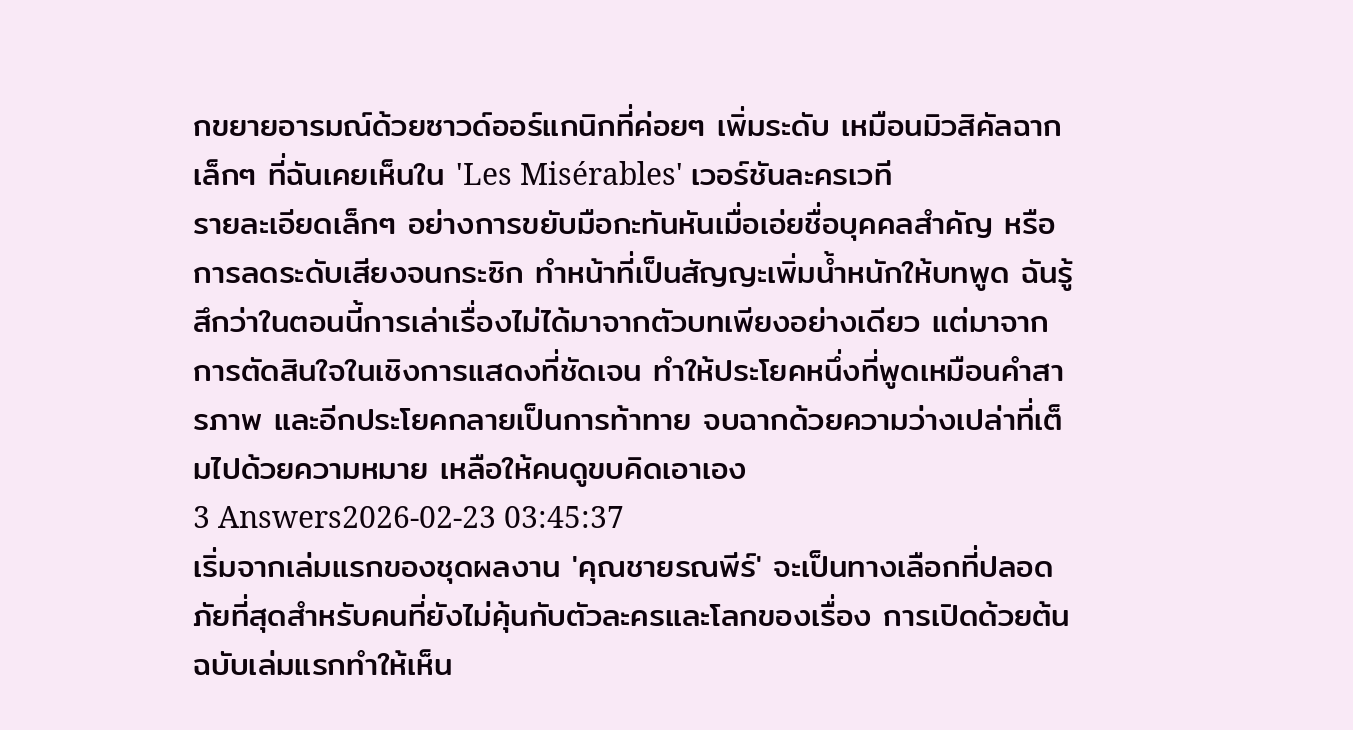กขยายอารมณ์ด้วยซาวด์ออร์แกนิกที่ค่อยๆ เพิ่มระดับ เหมือนมิวสิคัลฉากเล็กๆ ที่ฉันเคยเห็นใน 'Les Misérables' เวอร์ชันละครเวที
รายละเอียดเล็กๆ อย่างการขยับมือกะทันหันเมื่อเอ่ยชื่อบุคคลสำคัญ หรือการลดระดับเสียงจนกระซิก ทำหน้าที่เป็นสัญญะเพิ่มน้ำหนักให้บทพูด ฉันรู้สึกว่าในตอนนี้การเล่าเรื่องไม่ได้มาจากตัวบทเพียงอย่างเดียว แต่มาจากการตัดสินใจในเชิงการแสดงที่ชัดเจน ทำให้ประโยคหนึ่งที่พูดเหมือนคำสารภาพ และอีกประโยคกลายเป็นการท้าทาย จบฉากด้วยความว่างเปล่าที่เต็มไปด้วยความหมาย เหลือให้คนดูขบคิดเอาเอง
3 Answers2026-02-23 03:45:37
เริ่มจากเล่มแรกของชุดผลงาน 'คุณชายรณพีร์' จะเป็นทางเลือกที่ปลอดภัยที่สุดสำหรับคนที่ยังไม่คุ้นกับตัวละครและโลกของเรื่อง การเปิดด้วยต้นฉบับเล่มแรกทำให้เห็น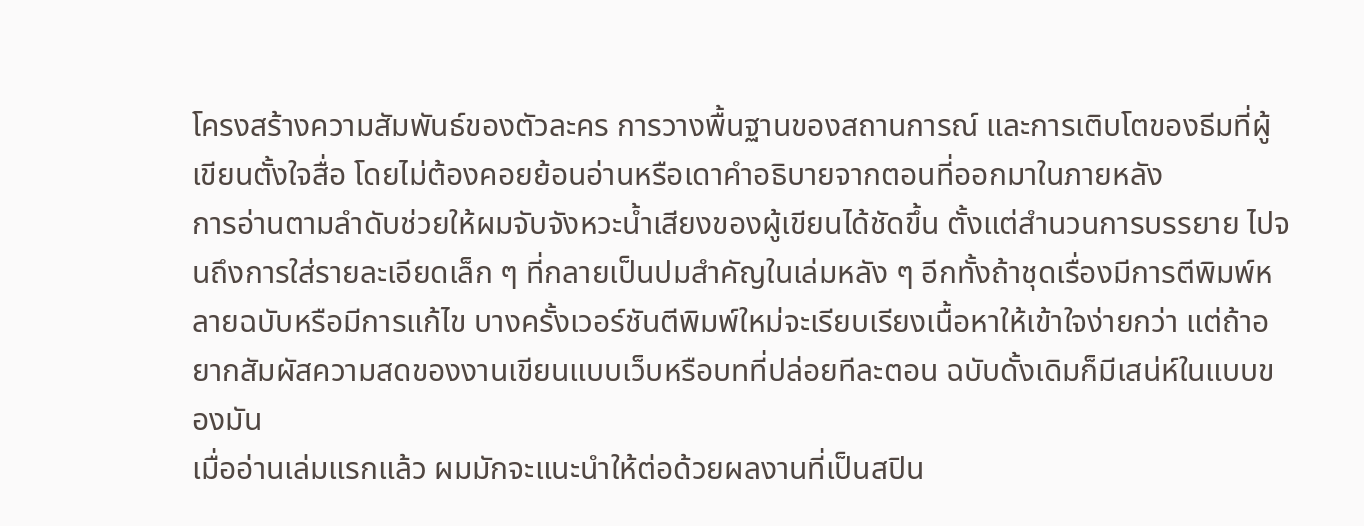โครงสร้างความสัมพันธ์ของตัวละคร การวางพื้นฐานของสถานการณ์ และการเติบโตของธีมที่ผู้เขียนตั้งใจสื่อ โดยไม่ต้องคอยย้อนอ่านหรือเดาคำอธิบายจากตอนที่ออกมาในภายหลัง
การอ่านตามลำดับช่วยให้ผมจับจังหวะน้ำเสียงของผู้เขียนได้ชัดขึ้น ตั้งแต่สำนวนการบรรยาย ไปจนถึงการใส่รายละเอียดเล็ก ๆ ที่กลายเป็นปมสำคัญในเล่มหลัง ๆ อีกทั้งถ้าชุดเรื่องมีการตีพิมพ์หลายฉบับหรือมีการแก้ไข บางครั้งเวอร์ชันตีพิมพ์ใหม่จะเรียบเรียงเนื้อหาให้เข้าใจง่ายกว่า แต่ถ้าอยากสัมผัสความสดของงานเขียนแบบเว็บหรือบทที่ปล่อยทีละตอน ฉบับดั้งเดิมก็มีเสน่ห์ในแบบของมัน
เมื่ออ่านเล่มแรกแล้ว ผมมักจะแนะนำให้ต่อด้วยผลงานที่เป็นสปิน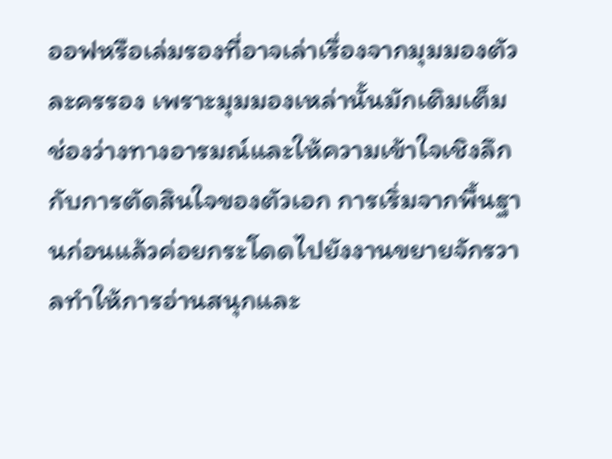ออฟหรือเล่มรองที่อาจเล่าเรื่องจากมุมมองตัวละครรอง เพราะมุมมองเหล่านั้นมักเติมเต็มช่องว่างทางอารมณ์และให้ความเข้าใจเชิงลึกกับการตัดสินใจของตัวเอก การเริ่มจากพื้นฐานก่อนแล้วค่อยกระโดดไปยังงานขยายจักรวาลทำให้การอ่านสนุกและ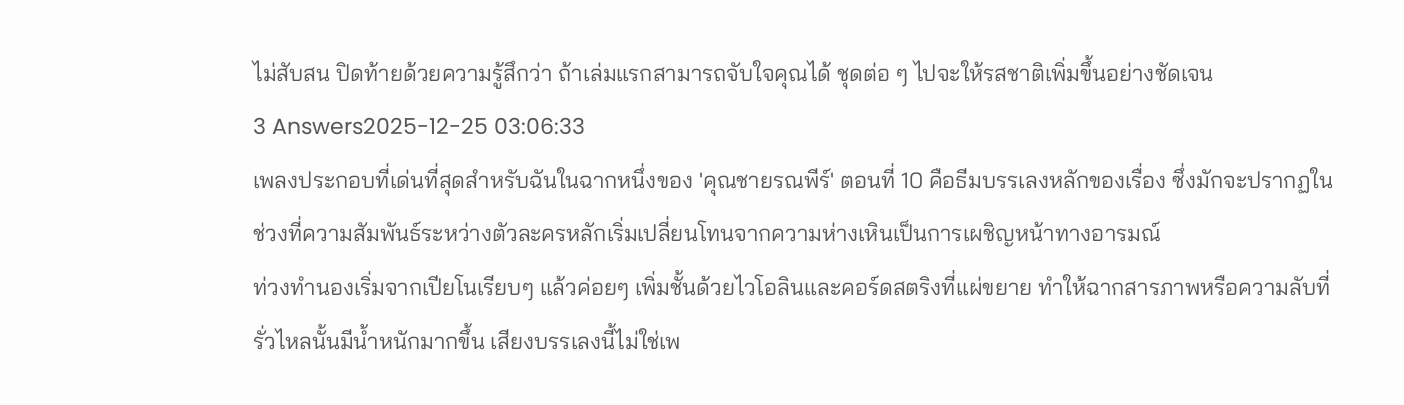ไม่สับสน ปิดท้ายด้วยความรู้สึกว่า ถ้าเล่มแรกสามารถจับใจคุณได้ ชุดต่อ ๆ ไปจะให้รสชาติเพิ่มขึ้นอย่างชัดเจน
3 Answers2025-12-25 03:06:33
เพลงประกอบที่เด่นที่สุดสำหรับฉันในฉากหนึ่งของ 'คุณชายรณพีร์' ตอนที่ 10 คือธีมบรรเลงหลักของเรื่อง ซึ่งมักจะปรากฏในช่วงที่ความสัมพันธ์ระหว่างตัวละครหลักเริ่มเปลี่ยนโทนจากความห่างเหินเป็นการเผชิญหน้าทางอารมณ์
ท่วงทำนองเริ่มจากเปียโนเรียบๆ แล้วค่อยๆ เพิ่มชั้นด้วยไวโอลินและคอร์ดสตริงที่แผ่ขยาย ทำให้ฉากสารภาพหรือความลับที่รั่วไหลนั้นมีน้ำหนักมากขึ้น เสียงบรรเลงนี้ไม่ใช่เพ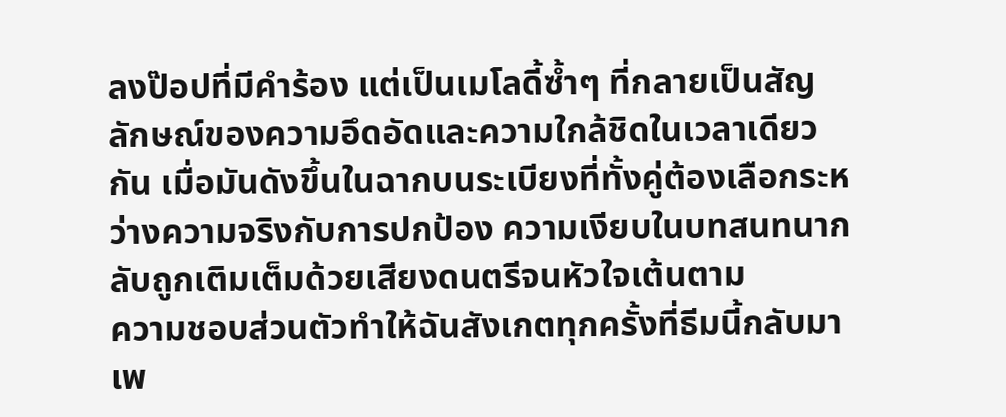ลงป๊อปที่มีคำร้อง แต่เป็นเมโลดี้ซ้ำๆ ที่กลายเป็นสัญลักษณ์ของความอึดอัดและความใกล้ชิดในเวลาเดียวกัน เมื่อมันดังขึ้นในฉากบนระเบียงที่ทั้งคู่ต้องเลือกระหว่างความจริงกับการปกป้อง ความเงียบในบทสนทนากลับถูกเติมเต็มด้วยเสียงดนตรีจนหัวใจเต้นตาม
ความชอบส่วนตัวทำให้ฉันสังเกตทุกครั้งที่ธีมนี้กลับมา เพ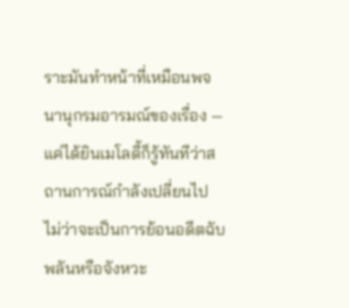ราะมันทำหน้าที่เหมือนพจนานุกรมอารมณ์ของเรื่อง — แค่ได้ยินเมโลดี้ก็รู้ทันทีว่าสถานการณ์กำลังเปลี่ยนไป ไม่ว่าจะเป็นการย้อนอดีตฉับพลันหรือจังหวะ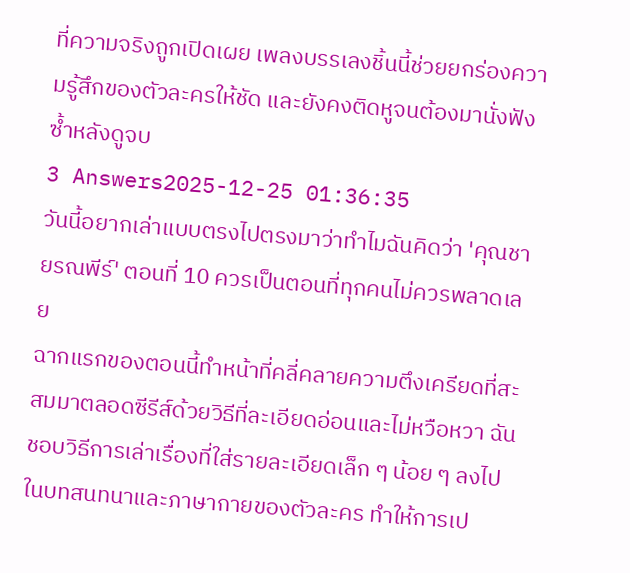ที่ความจริงถูกเปิดเผย เพลงบรรเลงชิ้นนี้ช่วยยกร่องความรู้สึกของตัวละครให้ชัด และยังคงติดหูจนต้องมานั่งฟังซ้ำหลังดูจบ
3 Answers2025-12-25 01:36:35
วันนี้อยากเล่าแบบตรงไปตรงมาว่าทำไมฉันคิดว่า 'คุณชายรณพีร์' ตอนที่ 10 ควรเป็นตอนที่ทุกคนไม่ควรพลาดเลย
ฉากแรกของตอนนี้ทำหน้าที่คลี่คลายความตึงเครียดที่สะสมมาตลอดซีรีส์ด้วยวิธีที่ละเอียดอ่อนและไม่หวือหวา ฉันชอบวิธีการเล่าเรื่องที่ใส่รายละเอียดเล็ก ๆ น้อย ๆ ลงไปในบทสนทนาและภาษากายของตัวละคร ทำให้การเป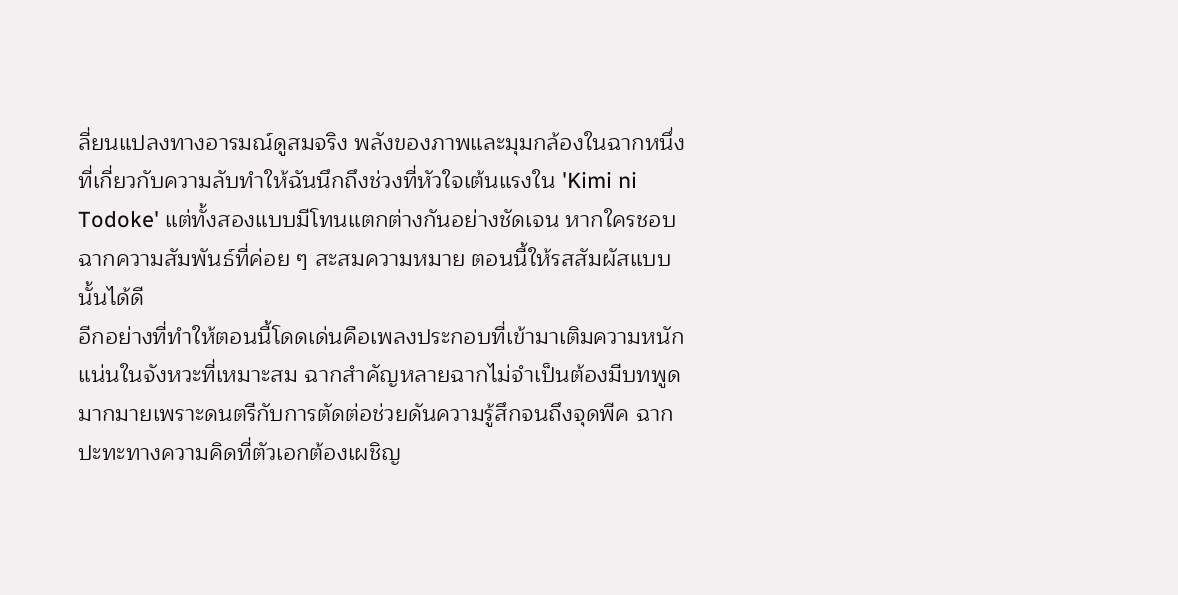ลี่ยนแปลงทางอารมณ์ดูสมจริง พลังของภาพและมุมกล้องในฉากหนึ่งที่เกี่ยวกับความลับทำให้ฉันนึกถึงช่วงที่หัวใจเต้นแรงใน 'Kimi ni Todoke' แต่ทั้งสองแบบมีโทนแตกต่างกันอย่างชัดเจน หากใครชอบฉากความสัมพันธ์ที่ค่อย ๆ สะสมความหมาย ตอนนี้ให้รสสัมผัสแบบนั้นได้ดี
อีกอย่างที่ทำให้ตอนนี้โดดเด่นคือเพลงประกอบที่เข้ามาเติมความหนักแน่นในจังหวะที่เหมาะสม ฉากสำคัญหลายฉากไม่จำเป็นต้องมีบทพูดมากมายเพราะดนตรีกับการตัดต่อช่วยดันความรู้สึกจนถึงจุดพีค ฉากปะทะทางความคิดที่ตัวเอกต้องเผชิญ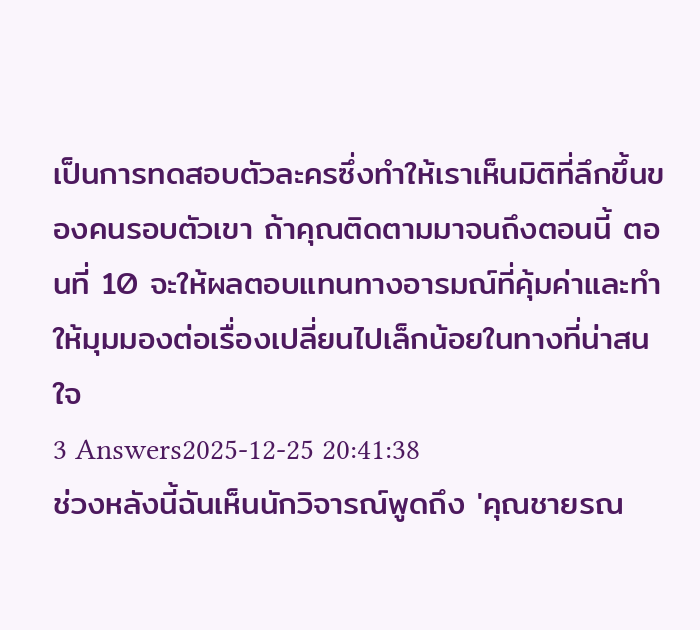เป็นการทดสอบตัวละครซึ่งทำให้เราเห็นมิติที่ลึกขึ้นของคนรอบตัวเขา ถ้าคุณติดตามมาจนถึงตอนนี้ ตอนที่ 10 จะให้ผลตอบแทนทางอารมณ์ที่คุ้มค่าและทำให้มุมมองต่อเรื่องเปลี่ยนไปเล็กน้อยในทางที่น่าสนใจ
3 Answers2025-12-25 20:41:38
ช่วงหลังนี้ฉันเห็นนักวิจารณ์พูดถึง 'คุณชายรณ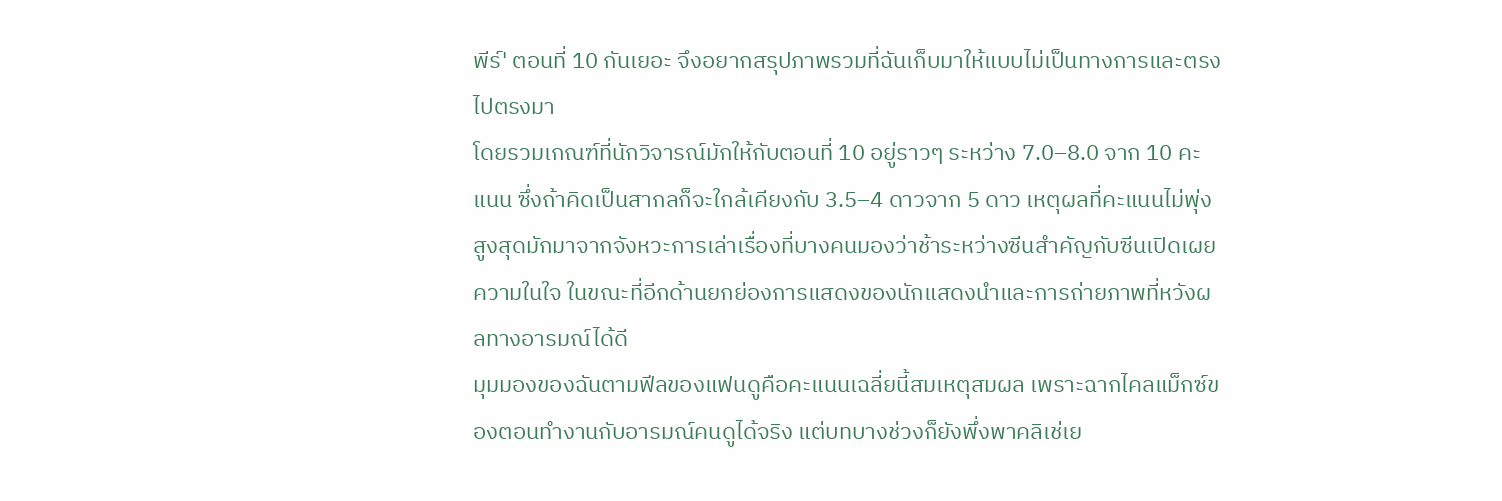พีร์' ตอนที่ 10 กันเยอะ จึงอยากสรุปภาพรวมที่ฉันเก็บมาให้แบบไม่เป็นทางการและตรงไปตรงมา
โดยรวมเกณฑ์ที่นักวิจารณ์มักให้กับตอนที่ 10 อยู่ราวๆ ระหว่าง 7.0–8.0 จาก 10 คะแนน ซึ่งถ้าคิดเป็นสากลก็จะใกล้เคียงกับ 3.5–4 ดาวจาก 5 ดาว เหตุผลที่คะแนนไม่พุ่งสูงสุดมักมาจากจังหวะการเล่าเรื่องที่บางคนมองว่าช้าระหว่างซีนสำคัญกับซีนเปิดเผยความในใจ ในขณะที่อีกด้านยกย่องการแสดงของนักแสดงนำและการถ่ายภาพที่หวังผลทางอารมณ์ได้ดี
มุมมองของฉันตามฟีลของแฟนดูคือคะแนนเฉลี่ยนี้สมเหตุสมผล เพราะฉากไคลแม็กซ์ของตอนทำงานกับอารมณ์คนดูได้จริง แต่บทบางช่วงก็ยังพึ่งพาคลิเช่เย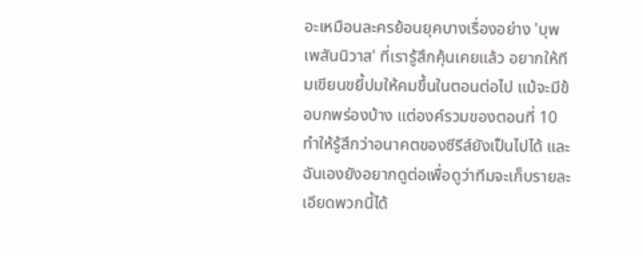อะเหมือนละครย้อนยุคบางเรื่องอย่าง 'บุพเพสันนิวาส' ที่เรารู้สึกคุ้นเคยแล้ว อยากให้ทีมเขียนขยี้ปมให้คมขึ้นในตอนต่อไป แม้จะมีข้อบกพร่องบ้าง แต่องค์รวมของตอนที่ 10 ทำให้รู้สึกว่าอนาคตของซีรีส์ยังเป็นไปได้ และฉันเองยังอยากดูต่อเพื่อดูว่าทีมจะเก็บรายละเอียดพวกนี้ได้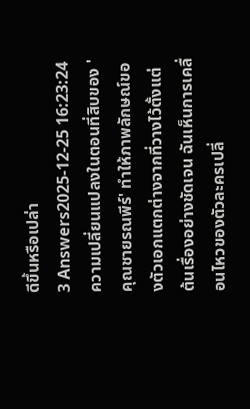ดีขึ้นหรือเปล่า
3 Answers2025-12-25 16:23:24
ความเปลี่ยนแปลงในตอนที่สิบของ 'คุณชายรณพีร์' ทำให้ภาพลักษณ์ของตัวเอกแตกต่างจากที่วางไว้ตั้งแต่ต้นเรื่องอย่างชัดเจน ฉันเห็นการเคลื่อนไหวของตัวละครเปลี่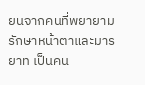ยนจากคนที่พยายามรักษาหน้าตาและมารยาท เป็นคน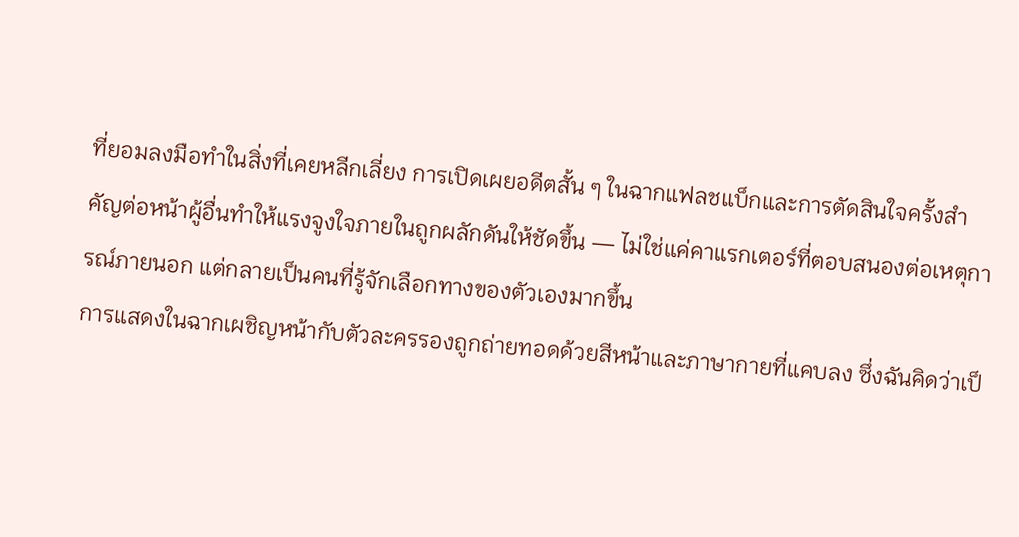ที่ยอมลงมือทำในสิ่งที่เคยหลีกเลี่ยง การเปิดเผยอดีตสั้น ๆ ในฉากแฟลชแบ็กและการตัดสินใจครั้งสำคัญต่อหน้าผู้อื่นทำให้แรงจูงใจภายในถูกผลักดันให้ชัดขึ้น — ไม่ใช่แค่คาแรกเตอร์ที่ตอบสนองต่อเหตุการณ์ภายนอก แต่กลายเป็นคนที่รู้จักเลือกทางของตัวเองมากขึ้น
การแสดงในฉากเผชิญหน้ากับตัวละครรองถูกถ่ายทอดด้วยสีหน้าและภาษากายที่แคบลง ซึ่งฉันคิดว่าเป็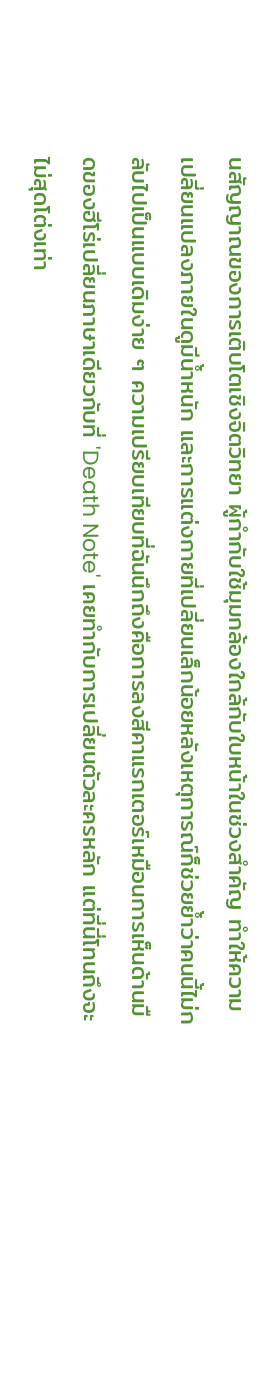นสัญญาณของการเติบโตเชิงจิตวิทยา ผู้กำกับใช้มุมกล้องใกล้กับใบหน้าในช่วงสำคัญ ทำให้ความเปลี่ยนแปลงภายในดูมีน้ำหนัก และการแต่งกายที่เปลี่ยนเล็กน้อยหลังเหตุการณ์ก็ช่วยย้ำว่าคนนี้ไม่กลับไปเป็นแบบเดิมง่าย ๆ ความเปรียบเทียบที่ฉันนึกถึงคือการลงสีคาแรกเตอร์เหมือนการเห็นด้านมืดของฮีโร่เปลี่ยนภาษาเดียวกับที่ 'Death Note' เคยทำกับการเปลี่ยนตัวละครหลัก แต่ที่นี่โทนถึงจะไม่สุดโต่งเท่า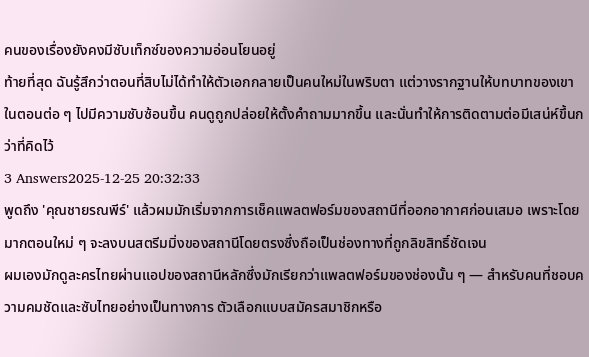คนของเรื่องยังคงมีซับเท็กซ์ของความอ่อนโยนอยู่
ท้ายที่สุด ฉันรู้สึกว่าตอนที่สิบไม่ได้ทำให้ตัวเอกกลายเป็นคนใหม่ในพริบตา แต่วางรากฐานให้บทบาทของเขาในตอนต่อ ๆ ไปมีความซับซ้อนขึ้น คนดูถูกปล่อยให้ตั้งคำถามมากขึ้น และนั่นทำให้การติดตามต่อมีเสน่ห์ขึ้นกว่าที่คิดไว้
3 Answers2025-12-25 20:32:33
พูดถึง 'คุณชายรณพีร์' แล้วผมมักเริ่มจากการเช็คแพลตฟอร์มของสถานีที่ออกอากาศก่อนเสมอ เพราะโดยมากตอนใหม่ ๆ จะลงบนสตรีมมิ่งของสถานีโดยตรงซึ่งถือเป็นช่องทางที่ถูกลิขสิทธิ์ชัดเจน
ผมเองมักดูละครไทยผ่านแอปของสถานีหลักซึ่งมักเรียกว่าแพลตฟอร์มของช่องนั้น ๆ — สำหรับคนที่ชอบความคมชัดและซับไทยอย่างเป็นทางการ ตัวเลือกแบบสมัครสมาชิกหรือ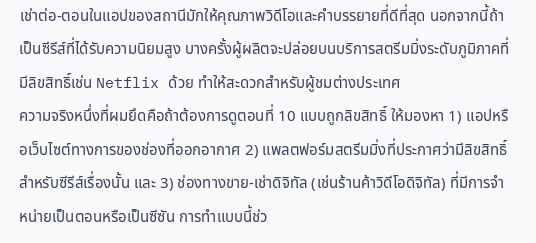เช่าต่อ-ตอนในแอปของสถานีมักให้คุณภาพวิดีโอและคำบรรยายที่ดีที่สุด นอกจากนี้ถ้าเป็นซีรีส์ที่ได้รับความนิยมสูง บางครั้งผู้ผลิตจะปล่อยบนบริการสตรีมมิ่งระดับภูมิภาคที่มีลิขสิทธิ์เช่น Netflix ด้วย ทำให้สะดวกสำหรับผู้ชมต่างประเทศ
ความจริงหนึ่งที่ผมยึดคือถ้าต้องการดูตอนที่ 10 แบบถูกลิขสิทธิ์ ให้มองหา 1) แอปหรือเว็บไซต์ทางการของช่องที่ออกอากาศ 2) แพลตฟอร์มสตรีมมิ่งที่ประกาศว่ามีลิขสิทธิ์สำหรับซีรีส์เรื่องนั้น และ 3) ช่องทางขาย-เช่าดิจิทัล (เช่นร้านค้าวิดีโอดิจิทัล) ที่มีการจำหน่ายเป็นตอนหรือเป็นซีซัน การทำแบบนี้ช่ว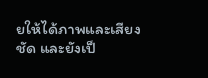ยให้ได้ภาพและเสียงชัด และยังเป็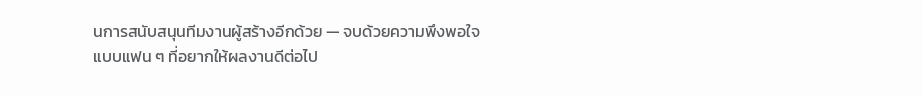นการสนับสนุนทีมงานผู้สร้างอีกด้วย — จบด้วยความพึงพอใจแบบแฟน ๆ ที่อยากให้ผลงานดีต่อไป